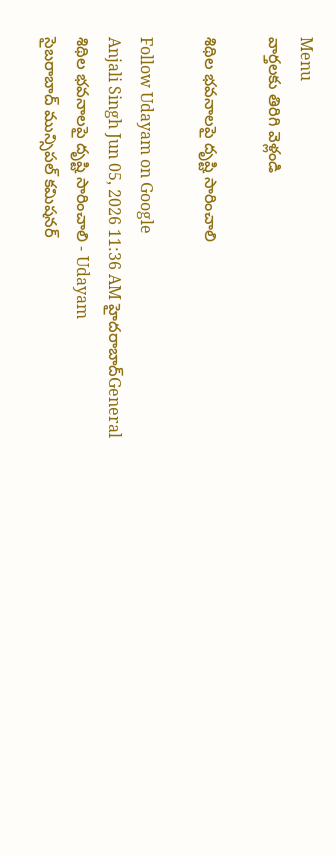Menu
వార్తలకు తిరిగి వెళ్లండి

శిథిల భవనాలపై దృష్టి సారించాలి

Follow Udayam on Google
Anjali Singh Jun 05, 2026 11:36 AM హైదరాబాద్General
శిథిల భవనాలపై దృష్టి సారించాలి - Udayam
సైబరాబాద్‌ మున్సిపల్‌ కమిషనర్‌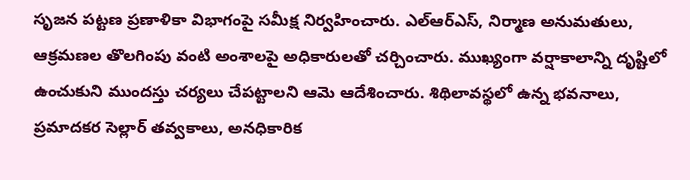సృజన పట్టణ ప్రణాళికా విభాగంపై సమీక్ష నిర్వహించారు. ఎల్‌ఆర్‌ఎస్‌, నిర్మాణ అనుమతులు, ఆక్రమణల తొలగింపు వంటి అంశాలపై అధికారులతో చర్చించారు. ముఖ్యంగా వర్షాకాలాన్ని దృష్టిలో ఉంచుకుని ముందస్తు చర్యలు చేపట్టాలని ఆమె ఆదేశించారు. శిథిలావస్థలో ఉన్న భవనాలు, ప్రమాదకర సెల్లార్‌ తవ్వకాలు, అనధికారిక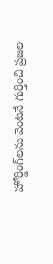హోర్డింగ్‌లను వెంటనే గుర్తించి ప్రజల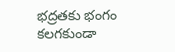భద్రతకు భంగం కలగకుండా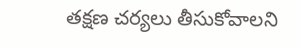తక్షణ చర్యలు తీసుకోవాలని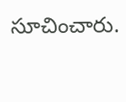సూచించారు.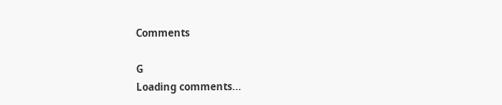Comments

G
Loading comments...